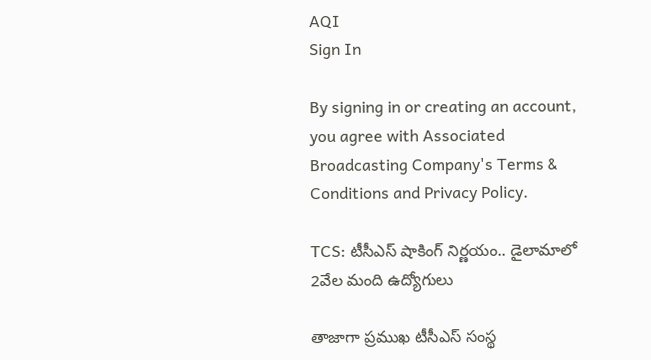AQI
Sign In

By signing in or creating an account, you agree with Associated Broadcasting Company's Terms & Conditions and Privacy Policy.

TCS: టీసీఎస్ షాకింగ్ నిర్ణయం.. డైలామాలో 2వేల మంది ఉద్యోగులు

తాజాగా ప్రముఖ టీసీఎస్ సంస్థ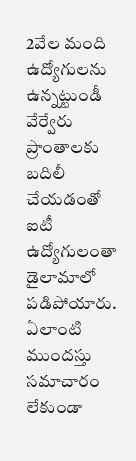2వేల మంది ఉద్యోగులను ఉన్నట్టుండీ వేర్వేరు ప్రాంతాలకు బదిలీ చేయడంతో ఐటీ ఉద్యోగులంతా డైలామాలో పడిపోయారు. ఏలాంటి ముందస్తు సమాచారం లేకుండా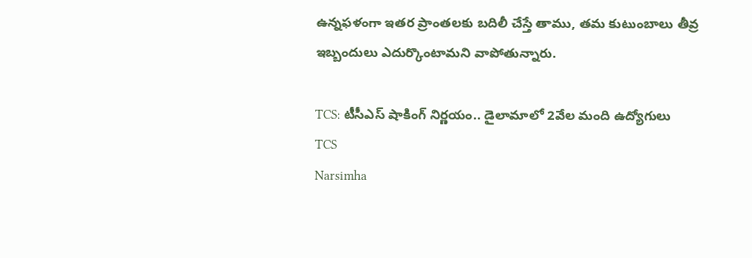ఉన్నఫళంగా ఇతర ప్రాంతలకు బదిలీ చేస్తే తాము, తమ కుటుంబాలు తీవ్ర ఇబ్బందులు ఎదుర్కొంటామని వాపోతున్నారు.

TCS: టీసీఎస్ షాకింగ్ నిర్ణయం.. డైలామాలో 2వేల మంది ఉద్యోగులు
TCS
Narsimha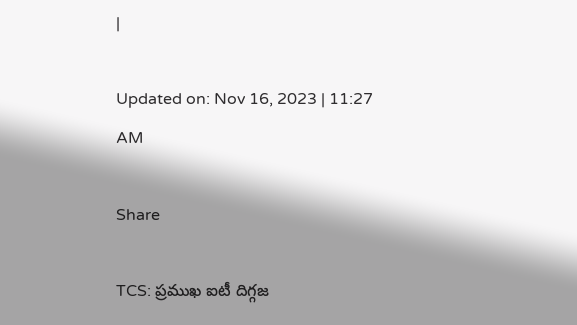|

Updated on: Nov 16, 2023 | 11:27 AM

Share

TCS: ప్రముఖ ఐటీ దిగ్గజ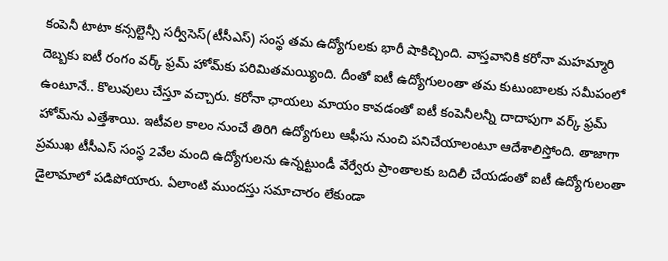కంపెనీ టాటా కన్సల్టెన్సీ సర్వీసెస్(టీసీఎస్) సంస్థ తమ ఉద్యోగులకు భారీ షాకిచ్చింది. వాస్తవానికి కరోనా మహమ్మారి దెబ్బకు ఐటీ రంగం వర్క్ ఫ్రమ్ హోమ్‌కు పరిమితమయ్యింది. దీంతో ఐటీ ఉద్యోగులంతా తమ కుటుంబాలకు సమీపంలో ఉంటూనే.. కొలువులు చేస్తూ వచ్చారు. కరోనా ఛాయలు మాయం కావడంతో ఐటీ కంపెనీలన్నీ దాదాపుగా వర్క్ ఫ్రమ్ హోమ్‌ను ఎత్తేశాయి. ఇటీవల కాలం నుంచే తిరిగి ఉద్యోగులు ఆఫీసు నుంచి పనిచేయాలంటూ ఆదేశాలిస్తోంది. తాజాగా ప్రముఖ టీసీఎస్ సంస్థ 2వేల మంది ఉద్యోగులను ఉన్నట్టుండీ వేర్వేరు ప్రాంతాలకు బదిలీ చేయడంతో ఐటీ ఉద్యోగులంతా డైలామాలో పడిపోయారు. ఏలాంటి ముందస్తు సమాచారం లేకుండా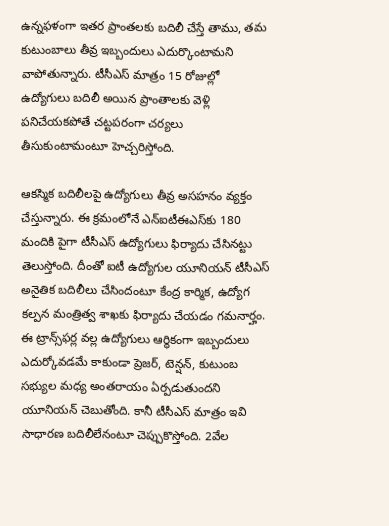ఉన్నఫళంగా ఇతర ప్రాంతలకు బదిలీ చేస్తే తాము, తమ కుటుంబాలు తీవ్ర ఇబ్బందులు ఎదుర్కొంటామని వాపోతున్నారు. టీసీఎస్ మాత్రం 15 రోజుల్లో ఉద్యోగులు బదిలీ అయిన ప్రాంతాలకు వెళ్లి పనిచేయకపోతే చట్టపరంగా చర్యలు తీసుకుంటామంటూ హెచ్చరిస్తోంది.

ఆకస్మిక బదిలీలపై ఉద్యోగులు తీవ్ర అసహనం వ్యక్తం చేస్తున్నారు. ఈ క్రమంలోనే ఎన్ఐటీఈఎస్‌కు 180 మందికి పైగా టీసీఎస్ ఉద్యోగులు ఫిర్యాదు చేసినట్టు తెలుస్తోంది. దీంతో ఐటీ ఉద్యోగుల యూనియన్ టీసీఎస్ అనైతిక బదిలీలు చేసిందంటూ కేంద్ర కార్మిక, ఉద్యోగ కల్పన మంత్రిత్వ శాఖకు ఫిర్యాదు చేయడం గమనార్హం. ఈ ట్రాన్స్‌ఫర్ల వల్ల ఉద్యోగులు ఆర్థికంగా ఇబ్బందులు ఎదుర్కోవడమే కాకుండా ప్రెజర్, టెన్షన్, కుటుంబ సభ్యుల మధ్య అంతరాయం ఏర్పడుతుందని యూనియన్ చెబుతోంది. కానీ టీసీఎస్ మాత్రం ఇవి సాధారణ బదిలీలేనంటూ చెప్పుకొస్తోంది. 2వేల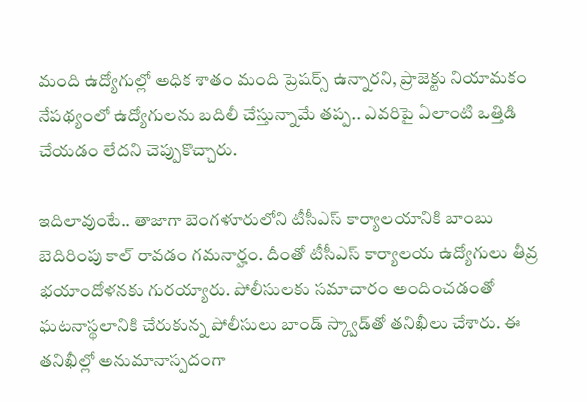మంది ఉద్యోగుల్లో అధిక శాతం మంది ప్రెషర్స్ ఉన్నారని, ప్రాజెక్టు నియామకం నేపథ్యంలో ఉద్యోగులను బదిలీ చేస్తున్నామే తప్ప.. ఎవరిపై ఏలాంటి ఒత్తిడి చేయడం లేదని చెప్పుకొచ్చారు.

ఇదిలావుంటే.. తాజాగా బెంగళూరులోని టీసీఎస్ కార్యాలయానికి బాంబు బెదిరింపు కాల్ రావడం గమనార్హం. దీంతో టీసీఎస్ కార్యాలయ ఉద్యోగులు తీవ్ర భయాందోళనకు గురయ్యారు. పోలీసులకు సమాచారం అందించడంతో ఘటనాస్థలానికి చేరుకున్న పోలీసులు బాండ్ స్క్వాడ్‌తో తనిఖీలు చేశారు. ఈ తనిఖీల్లో అనుమానాస్పదంగా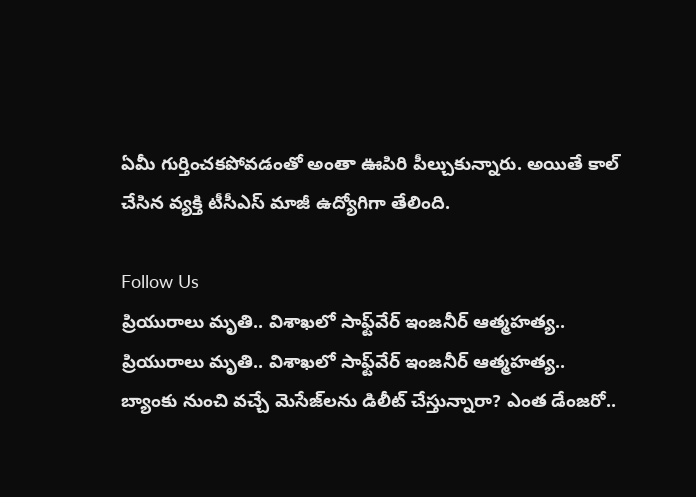ఏమీ గుర్తించకపోవడంతో అంతా ఊపిరి పీల్చుకున్నారు. అయితే కాల్ చేసిన వ్యక్తి టీసీఎస్ మాజీ ఉద్యోగిగా తేలింది.

Follow Us
ప్రియురాలు మృతి.. విశాఖలో సాఫ్ట్‌వేర్‌ ఇంజనీర్‌ ఆత్మహత్య..
ప్రియురాలు మృతి.. విశాఖలో సాఫ్ట్‌వేర్‌ ఇంజనీర్‌ ఆత్మహత్య..
బ్యాంకు నుంచి వచ్చే మెసేజ్‌లను డిలీట్ చేస్తున్నారా? ఎంత డేంజరో..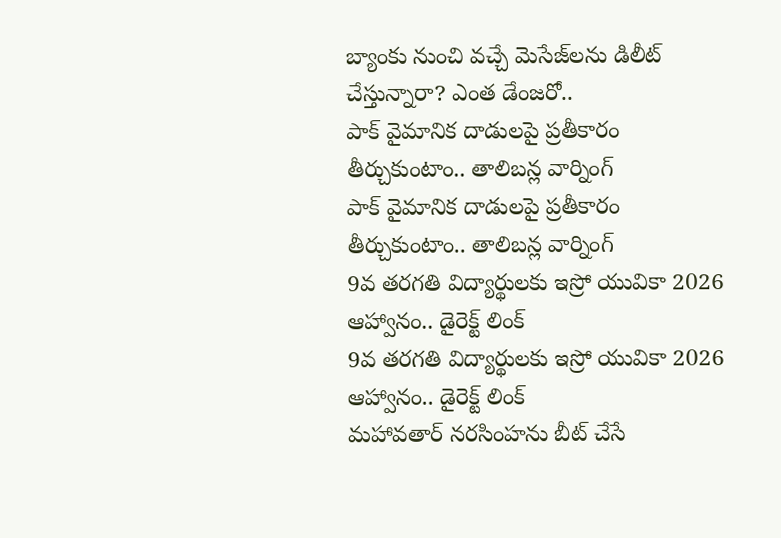బ్యాంకు నుంచి వచ్చే మెసేజ్‌లను డిలీట్ చేస్తున్నారా? ఎంత డేంజరో..
పాక్‌ వైమానిక దాడులపై ప్రతీకారం తీర్చుకుంటాం.. తాలిబన్ల వార్నింగ్
పాక్‌ వైమానిక దాడులపై ప్రతీకారం తీర్చుకుంటాం.. తాలిబన్ల వార్నింగ్
9వ తరగతి విద్యార్థులకు ఇస్రో యువికా 2026 ఆహ్వానం.. డైరెక్ట్ లింక్
9వ తరగతి విద్యార్థులకు ఇస్రో యువికా 2026 ఆహ్వానం.. డైరెక్ట్ లింక్
మ‌హావ‌తార్ నరసింహను బీట్ చేసే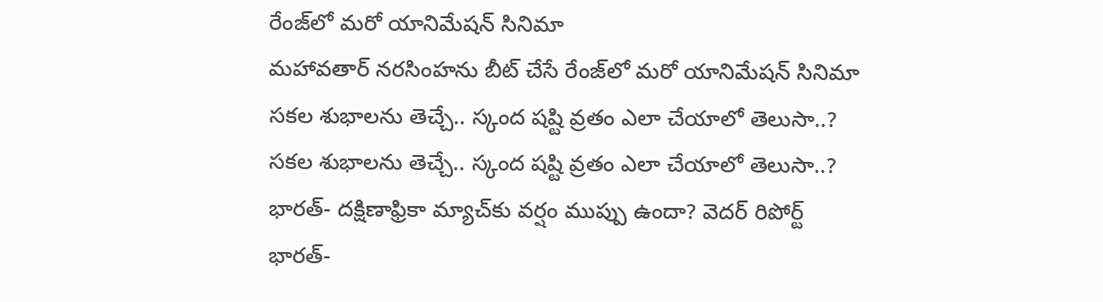రేంజ్‌లో మరో యానిమేషన్ సినిమా
మ‌హావ‌తార్ నరసింహను బీట్ చేసే రేంజ్‌లో మరో యానిమేషన్ సినిమా
సకల శుభాలను తెచ్చే.. స్కంద షష్టి వ్రతం ఎలా చేయాలో తెలుసా..?
సకల శుభాలను తెచ్చే.. స్కంద షష్టి వ్రతం ఎలా చేయాలో తెలుసా..?
భారత్- దక్షిణాఫ్రికా మ్యాచ్‌కు వర్షం ముప్పు ఉందా? వెదర్ రిపోర్ట్
భారత్-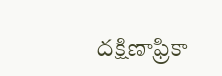దక్షిణాఫ్రికా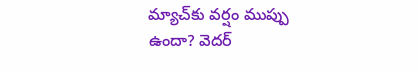మ్యాచ్‌కు వర్షం ముప్పు ఉందా? వెదర్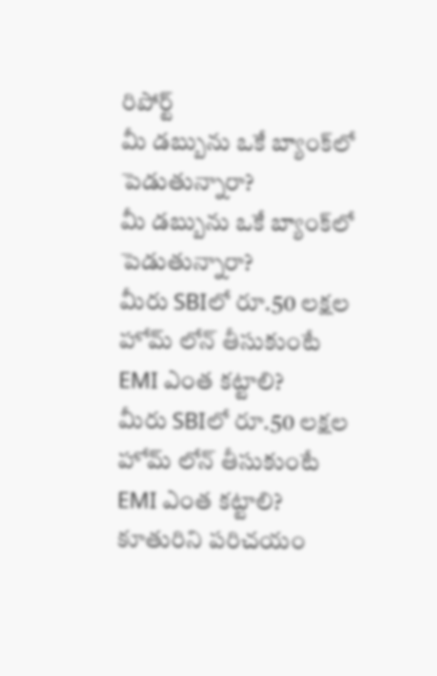రిపోర్ట్
మీ డబ్బును ఒకే బ్యాంక్‌లో పెడుతున్నారా?
మీ డబ్బును ఒకే బ్యాంక్‌లో పెడుతున్నారా?
మీరు SBIలో రూ.50 లక్షల హోమ్‌ లోన్‌ తీసుకుంటే EMI ఎంత కట్టాలి?
మీరు SBIలో రూ.50 లక్షల హోమ్‌ లోన్‌ తీసుకుంటే EMI ఎంత కట్టాలి?
కూతురిని పరిచయం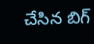చేసిన బిగ్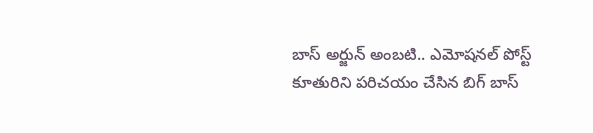బాస్ అర్జున్ అంబటి.. ఎమోషనల్ పోస్ట్
కూతురిని పరిచయం చేసిన బిగ్ బాస్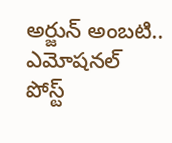అర్జున్ అంబటి.. ఎమోషనల్ పోస్ట్